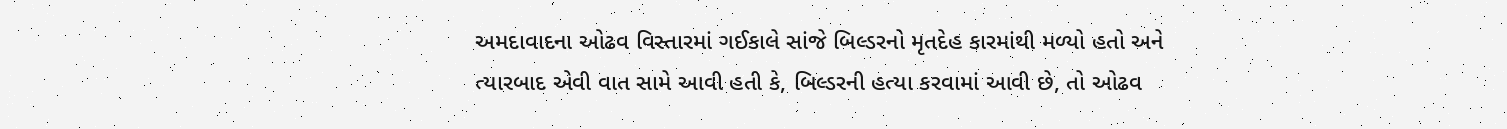અમદાવાદના ઓઢવ વિસ્તારમાં ગઈકાલે સાંજે બિલ્ડરનો મૃતદેહ કારમાંથી મળ્યો હતો અને ત્યારબાદ એવી વાત સામે આવી હતી કે, બિલ્ડરની હત્યા કરવામાં આવી છે, તો ઓઢવ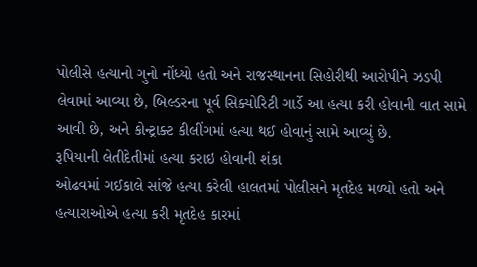પોલીસે હત્યાનો ગુનો નોંધ્યો હતો અને રાજસ્થાનના સિહોરીથી આરોપીને ઝડપી લેવામાં આવ્યા છે, બિલ્ડરના પૂર્વ સિક્યોરિટી ગાર્ડે આ હત્યા કરી હોવાની વાત સામે આવી છે, અને કોન્ટ્રાક્ટ કીલીંગમાં હત્યા થઈ હોવાનું સામે આવ્યું છે.
રૂપિયાની લેતીદેતીમાં હત્યા કરાઇ હોવાની શંકા
ઓઢવમાં ગઈકાલે સાંજે હત્યા કરેલી હાલતમાં પોલીસને મૃતદેહ મળ્યો હતો અને હત્યારાઓએ હત્યા કરી મૃતદેહ કારમાં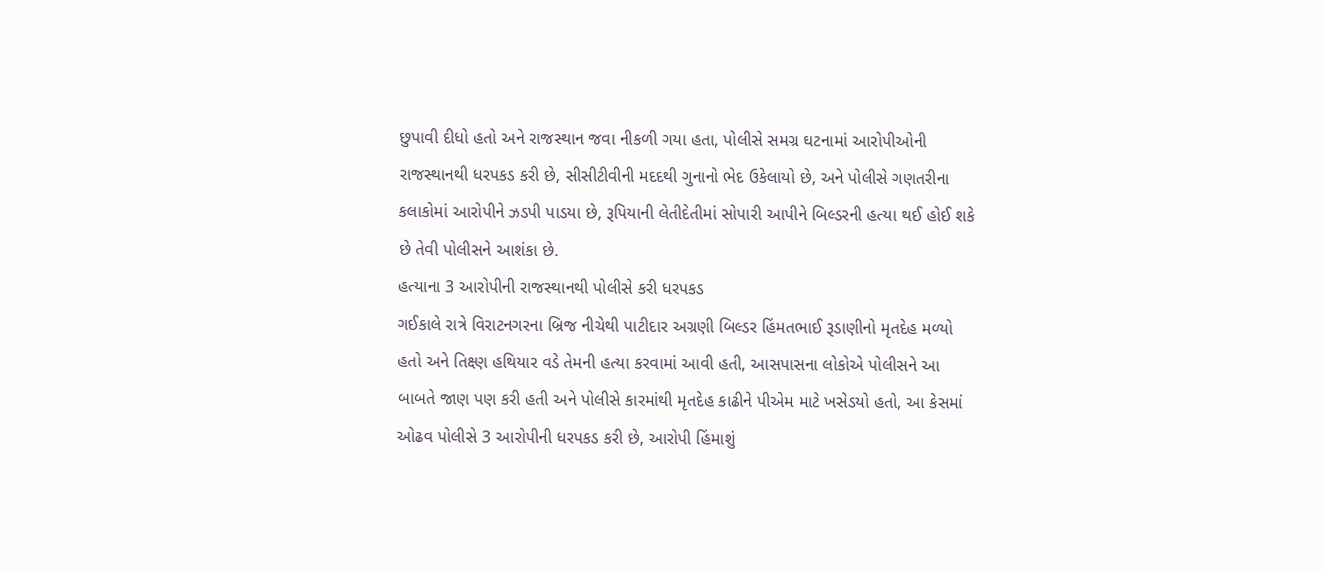છુપાવી દીધો હતો અને રાજસ્થાન જવા નીકળી ગયા હતા, પોલીસે સમગ્ર ઘટનામાં આરોપીઓની રાજસ્થાનથી ધરપકડ કરી છે, સીસીટીવીની મદદથી ગુનાનો ભેદ ઉકેલાયો છે, અને પોલીસે ગણતરીના કલાકોમાં આરોપીને ઝડપી પાડયા છે, રૂપિયાની લેતીદેતીમાં સોપારી આપીને બિલ્ડરની હત્યા થઈ હોઈ શકે છે તેવી પોલીસને આશંકા છે.
હત્યાના 3 આરોપીની રાજસ્થાનથી પોલીસે કરી ધરપકડ
ગઈકાલે રાત્રે વિરાટનગરના બ્રિજ નીચેથી પાટીદાર અગ્રણી બિલ્ડર હિંમતભાઈ રૂડાણીનો મૃતદેહ મળ્યો હતો અને તિક્ષ્ણ હથિયાર વડે તેમની હત્યા કરવામાં આવી હતી, આસપાસના લોકોએ પોલીસને આ બાબતે જાણ પણ કરી હતી અને પોલીસે કારમાંથી મૃતદેહ કાઢીને પીએમ માટે ખસેડયો હતો, આ કેસમાં ઓઢવ પોલીસે 3 આરોપીની ધરપકડ કરી છે, આરોપી હિંમાશું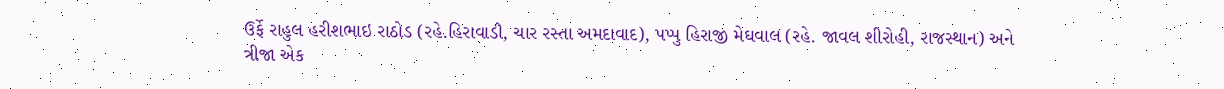ઉર્ફે રાહુલ હરીશભાઇ રાઠોડ (રહે.હિરાવાડી, ચાર રસ્તા અમદાવાદ), પપ્પુ હિરાજી મેઘવાલ (રહે. જાવલ શીરોહી, રાજસ્થાન) અને ત્રીજા એક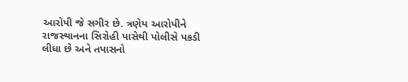આરોપી જે સગીર છે. ત્રણેય આરોપીને રાજસ્થાનના સિરોહી પાસેથી પોલીસે પકડી લીધા છે અને તપાસનો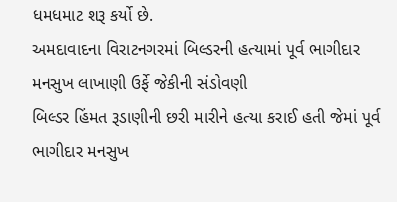ધમધમાટ શરૂ કર્યો છે.
અમદાવાદના વિરાટનગરમાં બિલ્ડરની હત્યામાં પૂર્વ ભાગીદાર મનસુખ લાખાણી ઉર્ફે જેકીની સંડોવણી
બિલ્ડર હિંમત રૂડાણીની છરી મારીને હત્યા કરાઈ હતી જેમાં પૂર્વ ભાગીદાર મનસુખ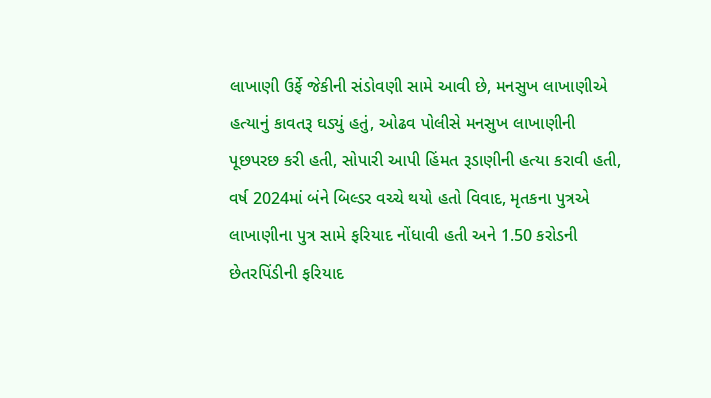લાખાણી ઉર્ફે જેકીની સંડોવણી સામે આવી છે, મનસુખ લાખાણીએ હત્યાનું કાવતરૂ ઘડ્યું હતું, ઓઢવ પોલીસે મનસુખ લાખાણીની પૂછપરછ કરી હતી, સોપારી આપી હિંમત રૂડાણીની હત્યા કરાવી હતી, વર્ષ 2024માં બંને બિલ્ડર વચ્ચે થયો હતો વિવાદ, મૃતકના પુત્રએ લાખાણીના પુત્ર સામે ફરિયાદ નોંધાવી હતી અને 1.50 કરોડની છેતરપિંડીની ફરિયાદ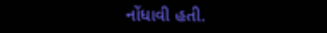નોંધાવી હતી.